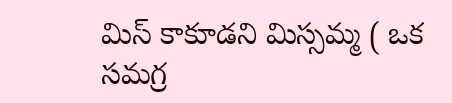మిస్ కాకూడని మిస్సమ్మ ( ఒక సమగ్ర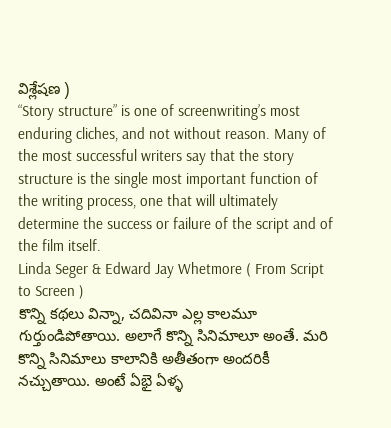విశ్లేషణ )
“Story structure” is one of screenwriting’s most enduring cliches, and not without reason. Many of the most successful writers say that the story structure is the single most important function of the writing process, one that will ultimately determine the success or failure of the script and of the film itself.
Linda Seger & Edward Jay Whetmore ( From Script to Screen )
కొన్ని కథలు విన్నా, చదివినా ఎల్ల కాలమూ గుర్తుండిపోతాయి. అలాగే కొన్ని సినిమాలూ అంతే. మరి కొన్ని సినిమాలు కాలానికి అతీతంగా అందరికీ నచ్చుతాయి. అంటే ఏభై ఏళ్ళ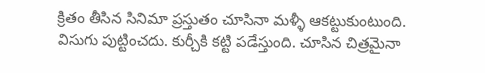క్రితం తీసిన సినిమా ప్రస్తుతం చూసినా మళ్ళీ ఆకట్టుకుంటుంది. విసుగు పుట్టించదు. కుర్చీకి కట్టి పడేస్తుంది. చూసిన చిత్రమైనా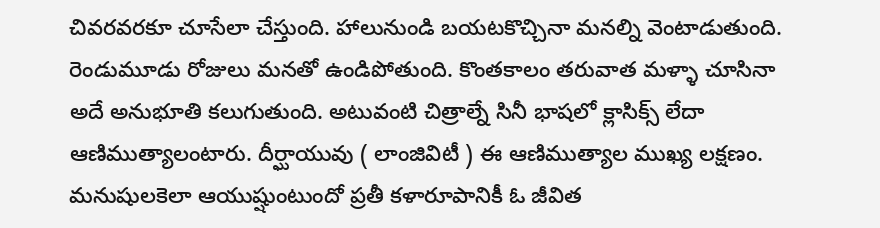చివరవరకూ చూసేలా చేస్తుంది. హాలునుండి బయటకొచ్చినా మనల్ని వెంటాడుతుంది. రెండుమూడు రోజులు మనతో ఉండిపోతుంది. కొంతకాలం తరువాత మళ్ళా చూసినా అదే అనుభూతి కలుగుతుంది. అటువంటి చిత్రాల్నే సినీ భాషలో క్లాసిక్స్ లేదా ఆణిముత్యాలంటారు. దీర్ఘాయువు ( లాంజివిటీ ) ఈ ఆణిముత్యాల ముఖ్య లక్షణం. మనుషులకెలా ఆయుష్షుంటుందో ప్రతీ కళారూపానికీ ఓ జీవిత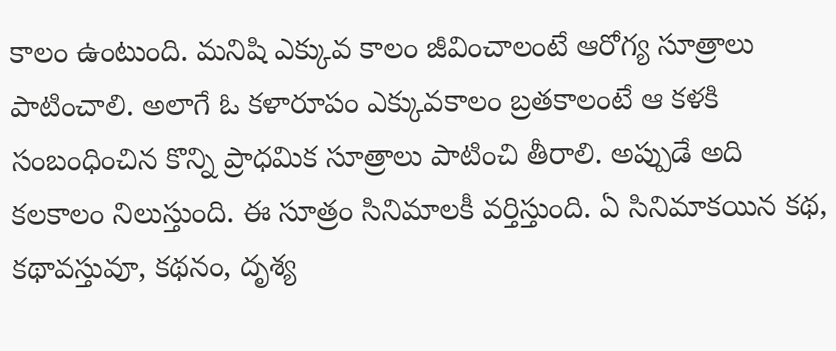కాలం ఉంటుంది. మనిషి ఎక్కువ కాలం జీవించాలంటే ఆరోగ్య సూత్రాలు పాటించాలి. అలాగే ఓ కళారూపం ఎక్కువకాలం బ్రతకాలంటే ఆ కళకి సంబంధించిన కొన్ని ప్రాధమిక సూత్రాలు పాటించి తీరాలి. అప్పుడే అది కలకాలం నిలుస్తుంది. ఈ సూత్రం సినిమాలకీ వర్తిస్తుంది. ఏ సినిమాకయిన కథ, కథావస్తువూ, కథనం, దృశ్య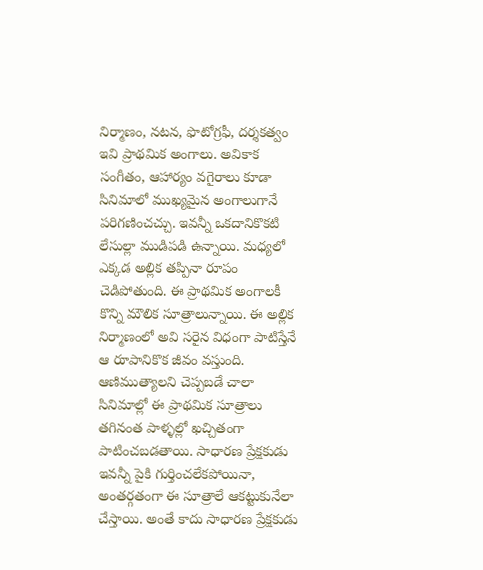నిర్మాణం, నటన, ఫొటోగ్రఫీ, దర్శకత్వం ఇవి ప్రాథమిక అంగాలు. అవికాక సంగీతం, ఆహార్యం వగైరాలు కూడా సినిమాలో ముఖ్యమైన అంగాలుగానే పరిగణించచ్చు. ఇవన్నీ ఒకదానికొకటి లేసుల్లా ముడిపడి ఉన్నాయి. మధ్యలో ఎక్కడ అల్లిక తప్పినా రూపం చెడిపోతుంది. ఈ ప్రాథమిక అంగాలకీ కొన్ని మౌలిక సూత్రాలున్నాయి. ఈ అల్లిక నిర్మాణంలో అవి సరైన విధంగా పాటిస్తేనే ఆ రూపానికొక జీవం వస్తుంది. ఆణిముత్యాలని చెప్పబడే చాలా సినిమాల్లో ఈ ప్రాథమిక సూత్రాలు తగినంత పాళ్ళల్లో ఖచ్చితంగా పాటించబడతాయి. సాధారణ ప్రేక్షకుడు ఇవన్నీ పైకి గుర్తించలేకపోయినా, అంతర్గతంగా ఈ సూత్రాలే ఆకట్టుకునేలా చేస్తాయి. అంతే కాదు సాధారణ ప్రేక్షకుడు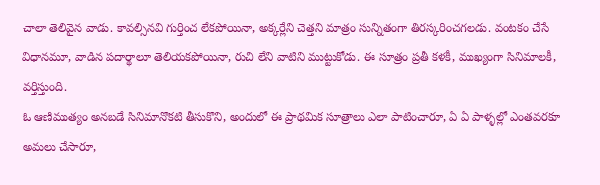చాలా తెలివైన వాడు. కావల్సినవి గుర్తించ లేకపోయినా, అక్కర్లేని చెత్తని మాత్రం సున్నితంగా తిరస్కరించగలడు. వంటకం చేసే విధానమూ, వాడిన పదార్థాలూ తెలియకపోయినా, రుచి లేని వాటిని ముట్టుకోడు. ఈ సూత్రం ప్రతీ కళకీ, ముఖ్యంగా సినిమాలకీ, వర్తిస్తుంది.
ఓ ఆణిముత్యం అనబడే సినిమానొకటి తీసుకొని, అందులో ఈ ప్రాథమిక సూత్రాలు ఎలా పాటించారూ, ఏ ఏ పాళ్ళల్లో ఎంతవరకూ అమలు చేసారూ,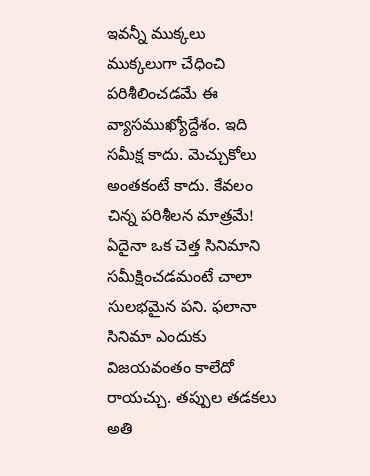ఇవన్నీ ముక్కలు ముక్కలుగా చేధించి పరిశీలించడమే ఈ వ్యాసముఖ్యోద్దేశం. ఇది సమీక్ష కాదు. మెచ్చుకోలు అంతకంటే కాదు. కేవలం చిన్న పరిశీలన మాత్రమే!
ఏదైనా ఒక చెత్త సినిమాని సమీక్షించడమంటే చాలా సులభమైన పని. ఫలానా సినిమా ఎందుకు విజయవంతం కాలేదో రాయచ్చు. తప్పుల తడకలు అతి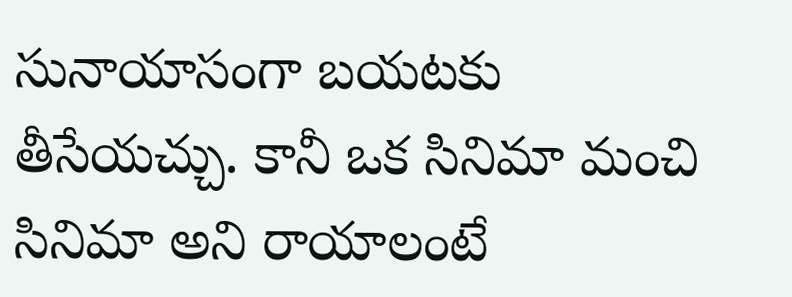సునాయాసంగా బయటకు తీసేయచ్చు. కానీ ఒక సినిమా మంచి సినిమా అని రాయాలంటే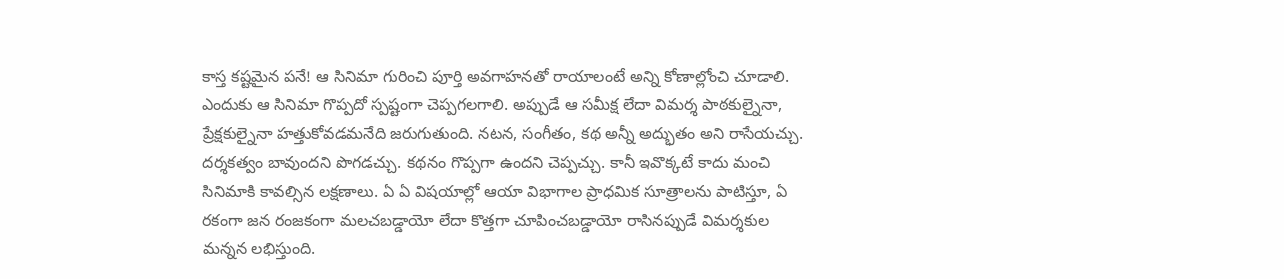కాస్త కష్టమైన పనే! ఆ సినిమా గురించి పూర్తి అవగాహనతో రాయాలంటే అన్ని కోణాల్లోంచి చూడాలి. ఎందుకు ఆ సినిమా గొప్పదో స్పష్టంగా చెప్పగలగాలి. అప్పుడే ఆ సమీక్ష లేదా విమర్శ పాఠకుల్నైనా, ప్రేక్షకుల్నైనా హత్తుకోవడమనేది జరుగుతుంది. నటన, సంగీతం, కథ అన్నీ అద్భుతం అని రాసేయచ్చు. దర్శకత్వం బావుందని పొగడచ్చు. కథనం గొప్పగా ఉందని చెప్పచ్చు. కానీ ఇవొక్కటే కాదు మంచి సినిమాకి కావల్సిన లక్షణాలు. ఏ ఏ విషయాల్లో ఆయా విభాగాల ప్రాధమిక సూత్రాలను పాటిస్తూ, ఏ రకంగా జన రంజకంగా మలచబడ్డాయో లేదా కొత్తగా చూపించబడ్డాయో రాసినప్పుడే విమర్శకుల మన్నన లభిస్తుంది.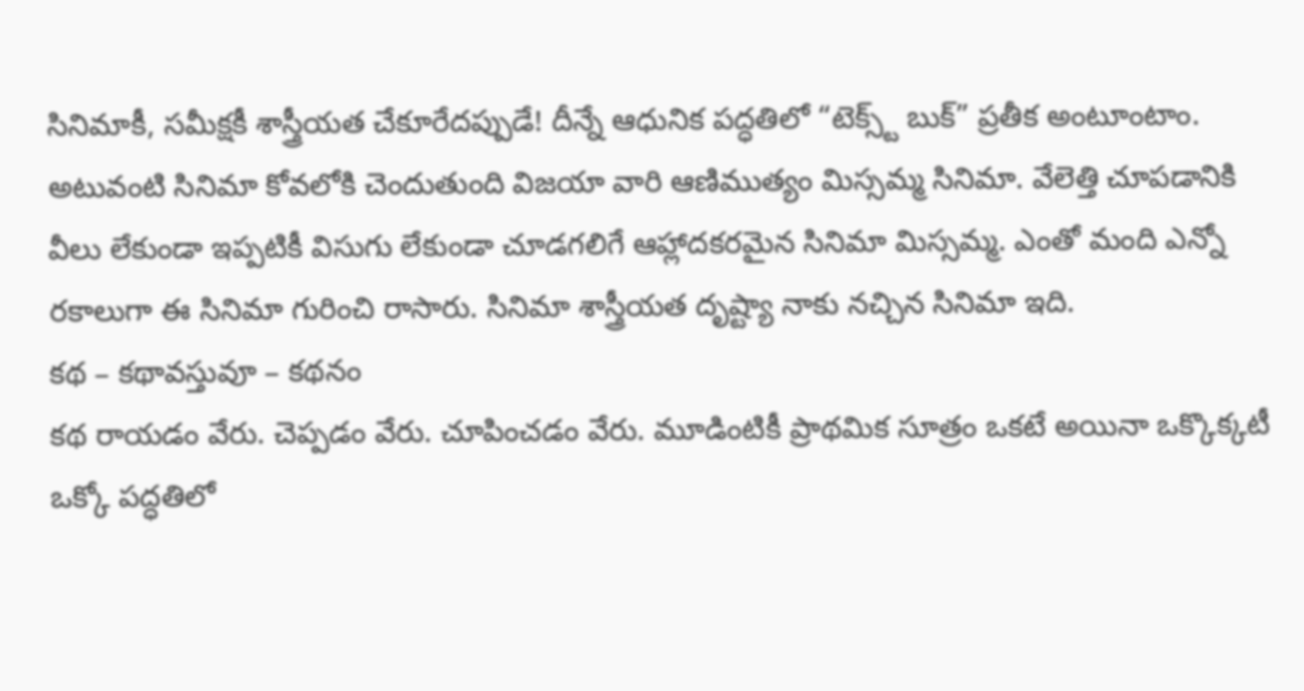సినిమాకీ, సమీక్షకీ శాస్త్రీయత చేకూరేదప్పుడే! దీన్నే ఆధునిక పద్ధతిలో “టెక్స్ట్ బుక్” ప్రతీక అంటూంటాం. అటువంటి సినిమా కోవలోకి చెందుతుంది విజయా వారి ఆణిముత్యం మిస్సమ్మ సినిమా. వేలెత్తి చూపడానికి వీలు లేకుండా ఇప్పటికీ విసుగు లేకుండా చూడగలిగే ఆహ్లాదకరమైన సినిమా మిస్సమ్మ. ఎంతో మంది ఎన్నో రకాలుగా ఈ సినిమా గురించి రాసారు. సినిమా శాస్త్రీయత దృష్ట్యా నాకు నచ్చిన సినిమా ఇది.
కథ – కథావస్తువూ – కథనం
కథ రాయడం వేరు. చెప్పడం వేరు. చూపించడం వేరు. మూడింటికీ ప్రాథమిక సూత్రం ఒకటే అయినా ఒక్కొక్కటీ ఒక్కో పద్ధతిలో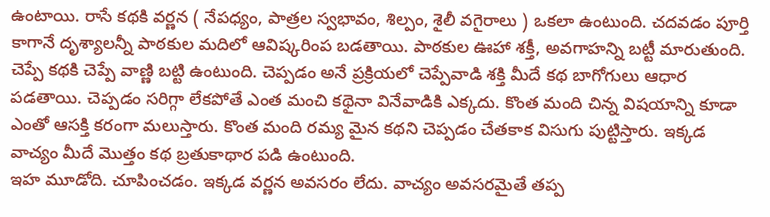ఉంటాయి. రాసే కథకి వర్ణన ( నేపధ్యం, పాత్రల స్వభావం, శిల్పం, శైలీ వగైరాలు ) ఒకలా ఉంటుంది. చదవడం పూర్తి కాగానే దృశ్యాలన్నీ పాఠకుల మదిలో ఆవిష్కరింప బడతాయి. పాఠకుల ఊహా శక్తీ, అవగాహన్ని బట్టీ మారుతుంది. చెప్పే కథకి చెప్పే వాణ్ణి బట్టి ఉంటుంది. చెప్పడం అనే ప్రక్రియలో చెప్పేవాడి శక్తి మీదే కథ బాగోగులు ఆధార పడతాయి. చెప్పడం సరిగ్గా లేకపోతే ఎంత మంచి కథైనా వినేవాడికి ఎక్కదు. కొంత మంది చిన్న విషయాన్ని కూడా ఎంతో ఆసక్తి కరంగా మలుస్తారు. కొంత మంది రమ్య మైన కథని చెప్పడం చేతకాక విసుగు పుట్టిస్తారు. ఇక్కడ వాచ్యం మీదే మొత్తం కథ బ్రతుకాథార పడి ఉంటుంది.
ఇహ మూడోది. చూపించడం. ఇక్కడ వర్ణన అవసరం లేదు. వాచ్యం అవసరమైతే తప్ప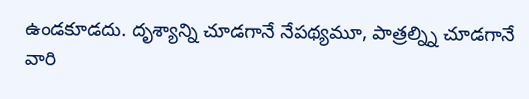ఉండకూడదు. దృశ్యాన్ని చూడగానే నేపథ్యమూ, పాత్రల్న్ని చూడగానే వారి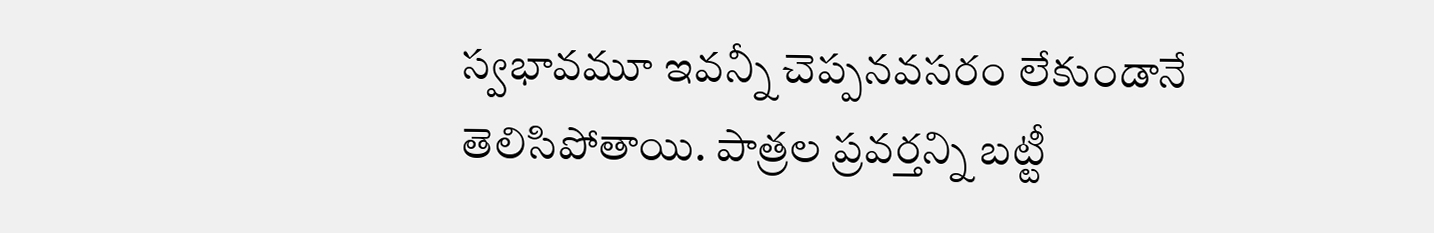స్వభావమూ ఇవన్నీ చెప్పనవసరం లేకుండానే తెలిసిపోతాయి. పాత్రల ప్రవర్తన్ని బట్టీ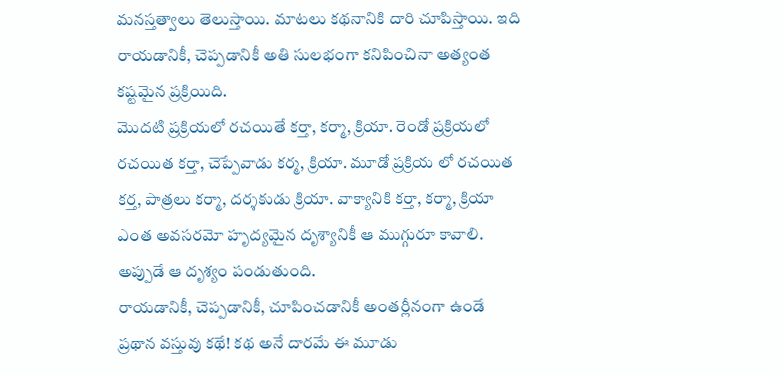మనస్తత్వాలు తెలుస్తాయి. మాటలు కథనానికి దారి చూపిస్తాయి. ఇది రాయడానికీ, చెప్పడానికీ అతి సులభంగా కనిపించినా అత్యంత కష్టమైన ప్రక్రియిది.
మొదటి ప్రక్రియలో రచయితే కర్తా, కర్మా, క్రియా. రెండో ప్రక్రియలో రచయిత కర్తా, చెప్పేవాడు కర్మ, క్రియా. మూడో ప్రక్రియ లో రచయిత కర్త, పాత్రలు కర్మా, దర్శకుడు క్రియా. వాక్యానికి కర్తా, కర్మా, క్రియా ఎంత అవసరమో హృద్యమైన దృశ్యానికీ ఆ ముగ్గురూ కావాలి. అప్పుడే ఆ దృశ్యం పండుతుంది.
రాయడానికీ, చెప్పడానికీ, చూపించడానికీ అంతర్లీనంగా ఉండే ప్రథాన వస్తువు కథే! కథ అనే దారమే ఈ మూడు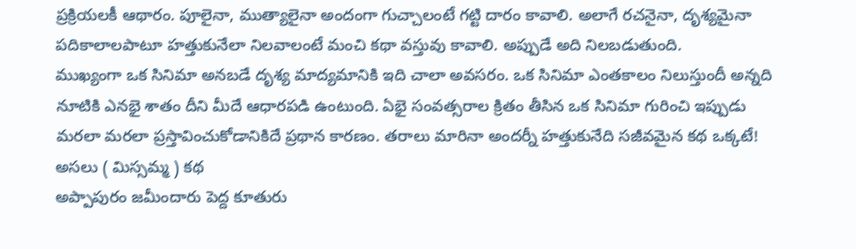ప్రక్రియలకీ ఆథారం. పూలైనా, ముత్యాలైనా అందంగా గుచ్చాలంటే గట్టి దారం కావాలి. అలాగే రచనైనా, దృశ్యమైనా పదికాలాలపాటూ హత్తుకునేలా నిలవాలంటే మంచి కథా వస్తువు కావాలి. అప్పుడే అది నిలబడుతుంది.
ముఖ్యంగా ఒక సినిమా అనబడే దృశ్య మాద్యమానికి ఇది చాలా అవసరం. ఒక సినిమా ఎంతకాలం నిలుస్తుందీ అన్నది నూటికి ఎనభై శాతం దీని మీదే ఆధారపడి ఉంటుంది. ఏభై సంవత్సరాల క్రితం తీసిన ఒక సినిమా గురించి ఇప్పుడు మరలా మరలా ప్రస్తావించుకోడానికిదే ప్రథాన కారణం. తరాలు మారినా అందర్నీ హత్తుకునేది సజీవమైన కథ ఒక్కటే!
అసలు ( మిస్సమ్మ ) కథ
అప్పాపురం జమీందారు పెద్ద కూతురు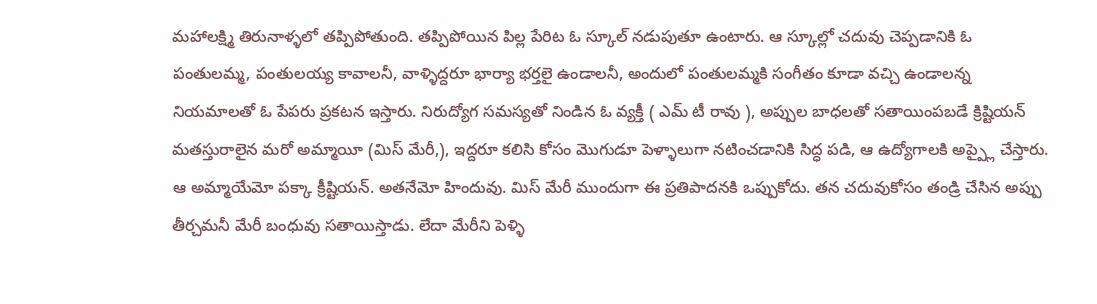మహాలక్ష్మి తిరునాళ్ళలో తప్పిపోతుంది. తప్పిపోయిన పిల్ల పేరిట ఓ స్కూల్ నడుపుతూ ఉంటారు. ఆ స్కూల్లో చదువు చెప్పడానికి ఓ పంతులమ్మ, పంతులయ్య కావాలనీ, వాళ్ళిద్దరూ భార్యా భర్తలై ఉండాలనీ, అందులో పంతులమ్మకి సంగీతం కూడా వచ్చి ఉండాలన్న నియమాలతో ఓ పేపరు ప్రకటన ఇస్తారు. నిరుద్యోగ సమస్యతో నిండిన ఓ వ్యక్తీ ( ఎమ్ టీ రావు ), అప్పుల బాధలతో సతాయింపబడే క్రిష్టియన్ మతస్తురాలైన మరో అమ్మాయీ (మిస్ మేరీ,), ఇద్దరూ కలిసి కోసం మొగుడూ పెళ్ళాలుగా నటించడానికి సిద్ధ పడి, ఆ ఉద్యోగాలకి అప్ప్లై చేస్తారు. ఆ అమ్మాయేమో పక్కా క్రీష్టియన్. అతనేమో హిందువు. మిస్ మేరీ ముందుగా ఈ ప్రతిపాదనకి ఒప్పుకోదు. తన చదువుకోసం తండ్రి చేసిన అప్పు తీర్చమనీ మేరీ బంధువు సతాయిస్తాడు. లేదా మేరీని పెళ్ళి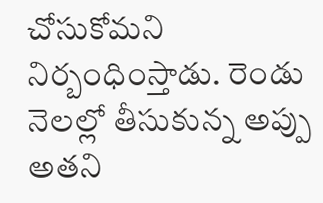చోసుకోమని నిర్బంధింస్తాడు. రెండు నెలల్లో తీసుకున్న అప్పు అతని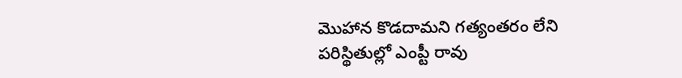మొహాన కొడదామని గత్యంతరం లేని పరిస్థితుల్లో ఎంప్టీ రావు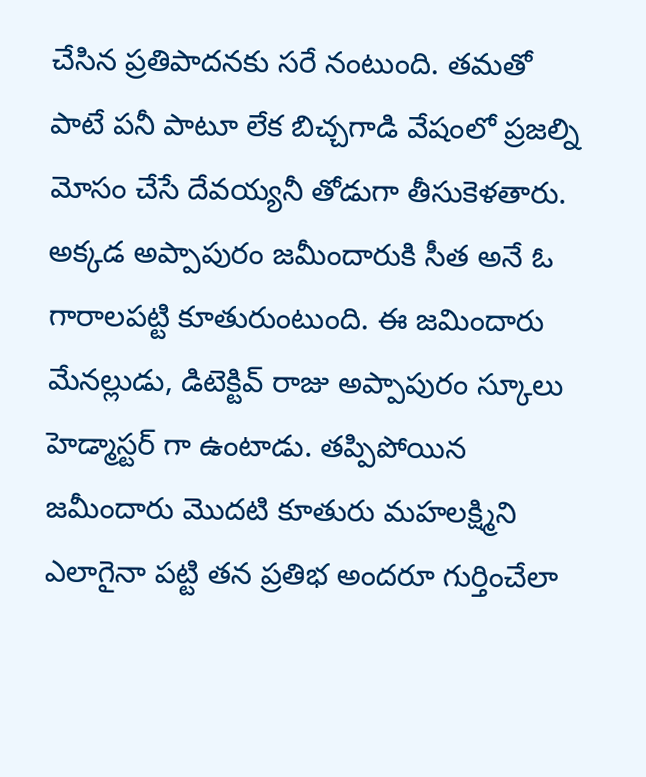చేసిన ప్రతిపాదనకు సరే నంటుంది. తమతో పాటే పనీ పాటూ లేక బిచ్చగాడి వేషంలో ప్రజల్ని మోసం చేసే దేవయ్యనీ తోడుగా తీసుకెళతారు. అక్కడ అప్పాపురం జమీందారుకి సీత అనే ఓ గారాలపట్టి కూతురుంటుంది. ఈ జమిందారు మేనల్లుడు, డిటెక్టివ్ రాజు అప్పాపురం స్కూలు హెడ్మాస్టర్ గా ఉంటాడు. తప్పిపోయిన జమీందారు మొదటి కూతురు మహలక్ష్మిని ఎలాగైనా పట్టి తన ప్రతిభ అందరూ గుర్తించేలా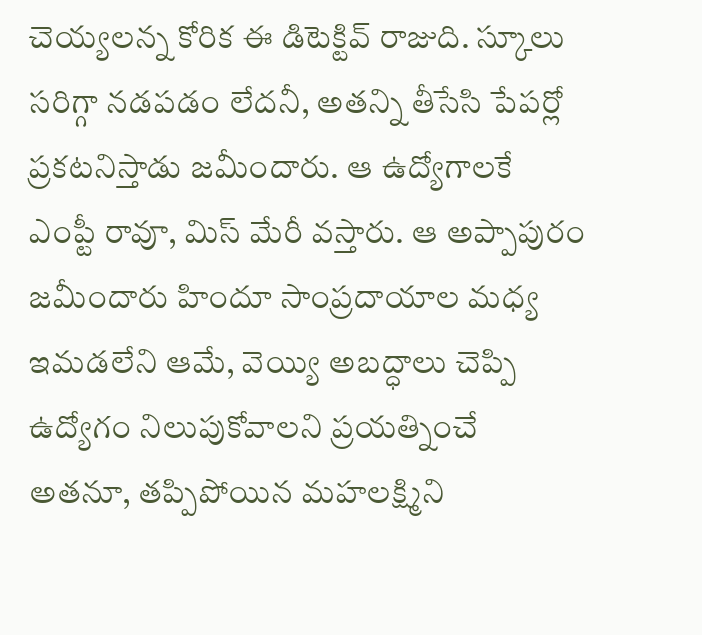చెయ్యలన్న కోరిక ఈ డిటెక్టివ్ రాజుది. స్కూలు సరిగ్గా నడపడం లేదనీ, అతన్ని తీసేసి పేపర్లో ప్రకటనిస్తాడు జమీందారు. ఆ ఉద్యోగాలకే ఎంప్టీ రావూ, మిస్ మేరీ వస్తారు. ఆ అప్పాపురం జమీందారు హిందూ సాంప్రదాయాల మధ్య ఇమడలేని ఆమే, వెయ్యి అబద్ధాలు చెప్పి ఉద్యోగం నిలుపుకోవాలని ప్రయత్నించే అతనూ, తప్పిపోయిన మహలక్ష్మిని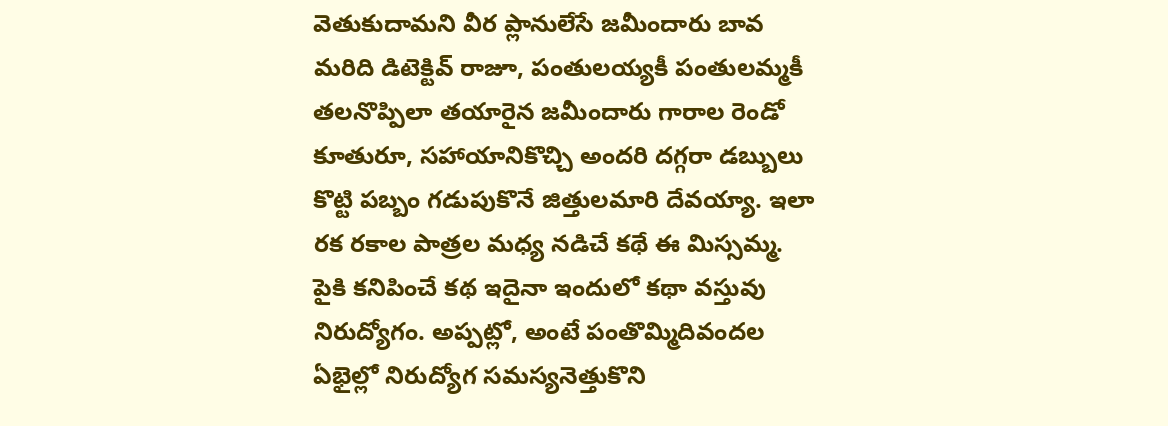వెతుకుదామని వీర ప్లానులేసే జమీందారు బావ మరిది డిటెక్టివ్ రాజూ, పంతులయ్యకీ పంతులమ్మకీ తలనొప్పిలా తయారైన జమీందారు గారాల రెండో కూతురూ, సహాయానికొచ్చి అందరి దగ్గరా డబ్బులు కొట్టి పబ్బం గడుపుకొనే జిత్తులమారి దేవయ్యా. ఇలా రక రకాల పాత్రల మధ్య నడిచే కథే ఈ మిస్సమ్మ.
పైకి కనిపించే కథ ఇదైనా ఇందులో కథా వస్తువు నిరుద్యోగం. అప్పట్లో, అంటే పంతొమ్మిదివందల ఏభైల్లో నిరుద్యోగ సమస్యనెత్తుకొని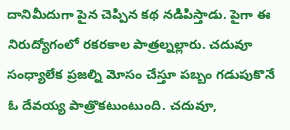దానిమీదుగా పైన చెప్పిన కథ నడిపిస్తాడు. పైగా ఈ నిరుద్యోగంలో రకరకాల పాత్రల్నల్లారు. చదువూ సంధ్యాలేక ప్రజల్ని మోసం చేస్తూ పబ్బం గడుపుకొనే ఓ దేవయ్య పాత్రొకటుంటుంది. చదువూ,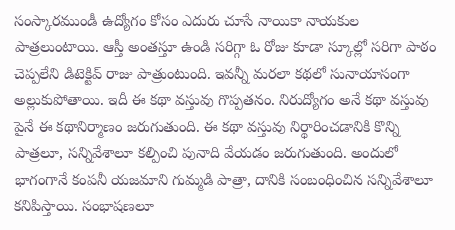సంస్కారముండీ ఉద్యోగం కోసం ఎదురు చూసే నాయికా నాయకుల పాత్రలుంటాయి. ఆస్తీ అంతస్తూ ఉండి సరిగ్గా ఓ రోజు కూడా స్కూల్లో సరిగా పాఠం చెప్పలేని డిటెక్టివ్ రాజు పాత్రుంటుంది. ఇవన్నీ మరలా కథలో సునాయాసంగా అల్లుకుపోతాయి. ఇదీ ఈ కథా వస్తువు గొప్పతనం. నిరుద్యోగం అనే కథా వస్తువు పైనే ఈ కథానిర్మాణం జరుగుతుంది. ఈ కథా వస్తువు నిర్థారించడానికి కొన్ని పాత్రలూ, సన్నివేశాలూ కల్పించి పునాది వేయడం జరుగుతుంది. అందులో భాగంగానే కంపనీ యజమాని గుమ్మడి పాత్రా, దానికి సంబంధించిన సన్నివేశాలూ కనిపిస్తాయి. సంభాషణలూ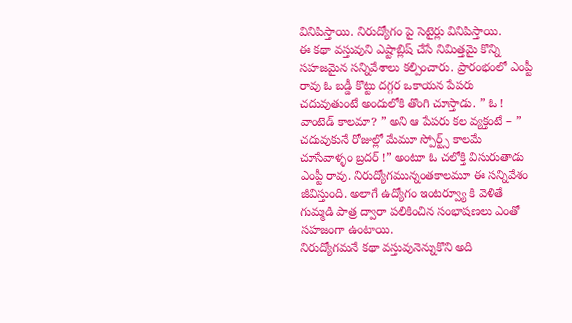వినిపిస్తాయి. నిరుద్యోగం పై సెటైర్లు వినిపిస్తాయి.
ఈ కథా వస్తువుని ఎష్టాబ్లిష్ చేసే నిమిత్తమై కొన్ని సహజమైన సన్నివేశాలు కల్పించారు. ప్రారంభంలో ఎంప్టీ రావు ఓ బడ్డీ కొట్టు దగ్గర ఒకాయన పేపరు చదువుతుంటే అందులోకి తొంగి చూస్తాడు. ” ఓ ! వాంటెడ్ కాలమా? ” అని ఆ పేపరు కల వ్యక్తంటే – ” చదువుకునే రోజుల్లో మేమూ స్పోర్ట్స్ కాలమే చూసేవాళ్ళం బ్రదర్ !” అంటూ ఓ చలోక్తి విసురుతాడు ఎంప్టీ రావు. నిరుద్యోగమున్నంతకాలమూ ఈ సన్నివేశం జీవిస్తుంది. అలాగే ఉద్యోగం ఇంటర్వ్యూ కి వెళితే గుమ్మడి పాత్ర ద్వారా పలికించిన సంభాషణలు ఎంతో సహజంగా ఉంటాయి.
నిరుద్యోగమనే కథా వస్తువునెన్నుకొని అది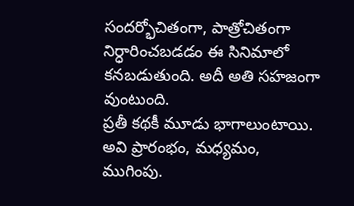సందర్భోచితంగా, పాత్రోచితంగా నిర్ధారించబడడం ఈ సినిమాలో కనబడుతుంది. అదీ అతి సహజంగా వుంటుంది.
ప్రతీ కథకీ మూడు భాగాలుంటాయి. అవి ప్రారంభం, మధ్యమం, ముగింపు.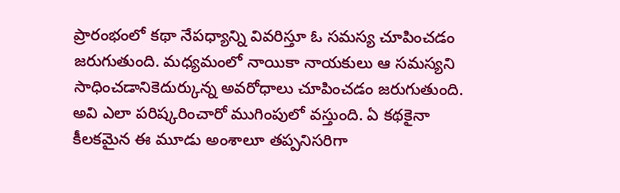ప్రారంభంలో కథా నేపధ్యాన్ని వివరిస్తూ ఓ సమస్య చూపించడం జరుగుతుంది. మధ్యమంలో నాయికా నాయకులు ఆ సమస్యని సాధించడానికెదుర్కున్న అవరోధాలు చూపించడం జరుగుతుంది. అవి ఎలా పరిష్కరించారో ముగింపులో వస్తుంది. ఏ కథకైనా కీలకమైన ఈ మూడు అంశాలూ తప్పనిసరిగా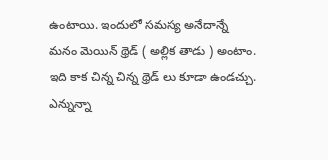ఉంటాయి. ఇందులో సమస్య అనేదాన్నే మనం మెయిన్ థ్రెడ్ ( అల్లిక తాడు ) అంటాం. ఇది కాక చిన్న చిన్న థ్రెడ్ లు కూడా ఉండచ్చు. ఎన్నున్నా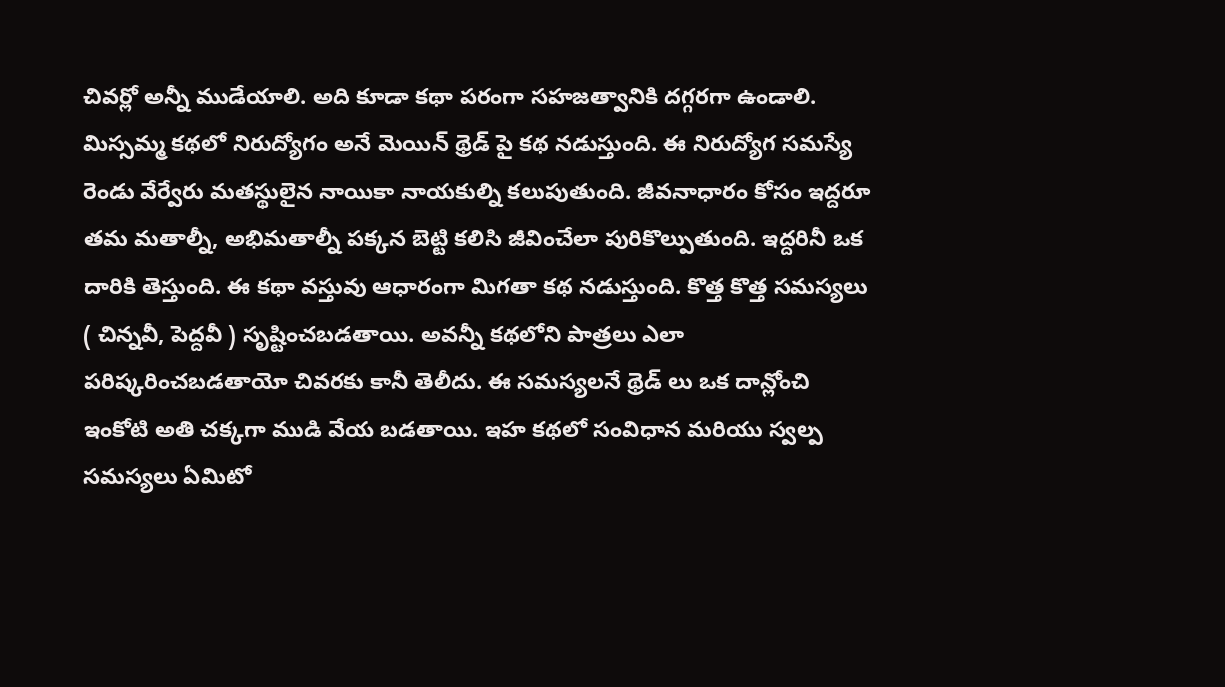చివర్లో అన్నీ ముడేయాలి. అది కూడా కథా పరంగా సహజత్వానికి దగ్గరగా ఉండాలి.
మిస్సమ్మ కథలో నిరుద్యోగం అనే మెయిన్ థ్రెడ్ పై కథ నడుస్తుంది. ఈ నిరుద్యోగ సమస్యే రెండు వేర్వేరు మతస్థులైన నాయికా నాయకుల్ని కలుపుతుంది. జీవనాధారం కోసం ఇద్దరూ తమ మతాల్నీ, అభిమతాల్నీ పక్కన బెట్టి కలిసి జీవించేలా పురికొల్పుతుంది. ఇద్దరినీ ఒక దారికి తెస్తుంది. ఈ కథా వస్తువు ఆధారంగా మిగతా కథ నడుస్తుంది. కొత్త కొత్త సమస్యలు ( చిన్నవీ, పెద్దవీ ) సృష్టించబడతాయి. అవన్నీ కథలోని పాత్రలు ఎలా పరిష్కరించబడతాయో చివరకు కానీ తెలీదు. ఈ సమస్యలనే థ్రెడ్ లు ఒక దాన్లోంచి ఇంకోటి అతి చక్కగా ముడి వేయ బడతాయి. ఇహ కథలో సంవిధాన మరియు స్వల్ప సమస్యలు ఏమిటో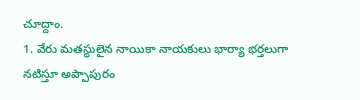చూద్దాం.
1. వేరు మతస్థులైన నాయికా నాయకులు భార్యా భర్తలుగా నటిస్తూ అప్పాపురం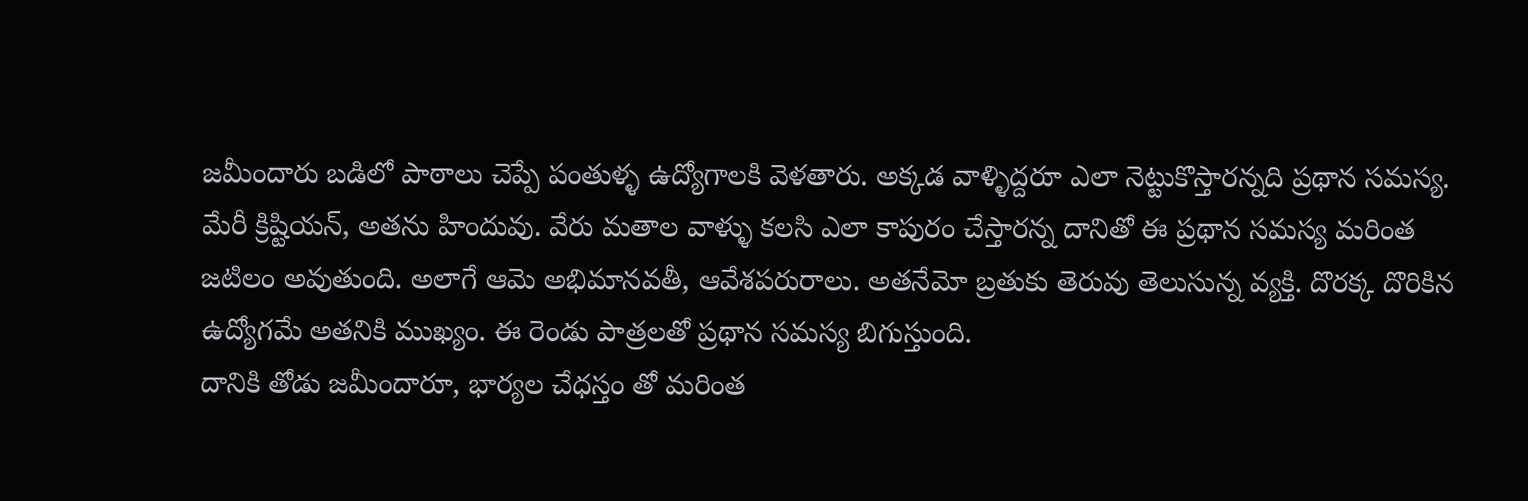జమీందారు బడిలో పాఠాలు చెప్పే పంతుళ్ళ ఉద్యోగాలకి వెళతారు. అక్కడ వాళ్ళిద్దరూ ఎలా నెట్టుకొస్తారన్నది ప్రథాన సమస్య.
మేరీ క్రిష్టియన్, అతను హిందువు. వేరు మతాల వాళ్ళు కలసి ఎలా కాపురం చేస్తారన్న దానితో ఈ ప్రథాన సమస్య మరింత జటిలం అవుతుంది. అలాగే ఆమె అభిమానవతీ, ఆవేశపరురాలు. అతనేమో బ్రతుకు తెరువు తెలుసున్న వ్యక్తి. దొరక్క దొరికిన ఉద్యోగమే అతనికి ముఖ్యం. ఈ రెండు పాత్రలతో ప్రథాన సమస్య బిగుస్తుంది.
దానికి తోడు జమీందారూ, భార్యల చేధస్తం తో మరింత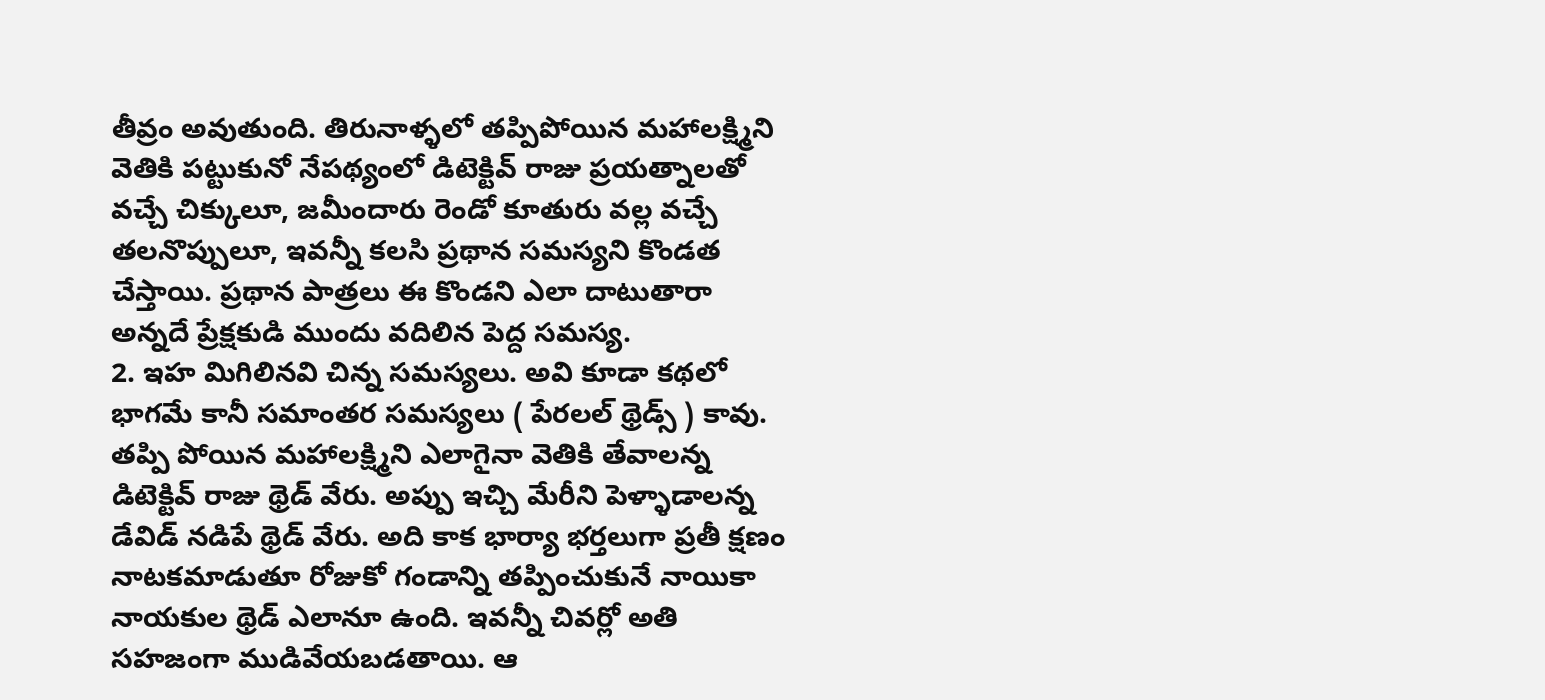తీవ్రం అవుతుంది. తిరునాళ్ళలో తప్పిపోయిన మహాలక్ష్మిని వెతికి పట్టుకునో నేపథ్యంలో డిటెక్టివ్ రాజు ప్రయత్నాలతో వచ్చే చిక్కులూ, జమీందారు రెండో కూతురు వల్ల వచ్చే తలనొప్పులూ, ఇవన్నీ కలసి ప్రథాన సమస్యని కొండత చేస్తాయి. ప్రథాన పాత్రలు ఈ కొండని ఎలా దాటుతారా అన్నదే ప్రేక్షకుడి ముందు వదిలిన పెద్ద సమస్య.
2. ఇహ మిగిలినవి చిన్న సమస్యలు. అవి కూడా కథలో భాగమే కానీ సమాంతర సమస్యలు ( పేరలల్ థ్రెడ్స్ ) కావు. తప్పి పోయిన మహాలక్ష్మిని ఎలాగైనా వెతికి తేవాలన్న డిటెక్టివ్ రాజు థ్రెడ్ వేరు. అప్పు ఇచ్చి మేరీని పెళ్ళాడాలన్న డేవిడ్ నడిపే థ్రెడ్ వేరు. అది కాక భార్యా భర్తలుగా ప్రతీ క్షణం నాటకమాడుతూ రోజుకో గండాన్ని తప్పించుకునే నాయికా నాయకుల థ్రెడ్ ఎలానూ ఉంది. ఇవన్నీ చివర్లో అతి సహజంగా ముడివేయబడతాయి. ఆ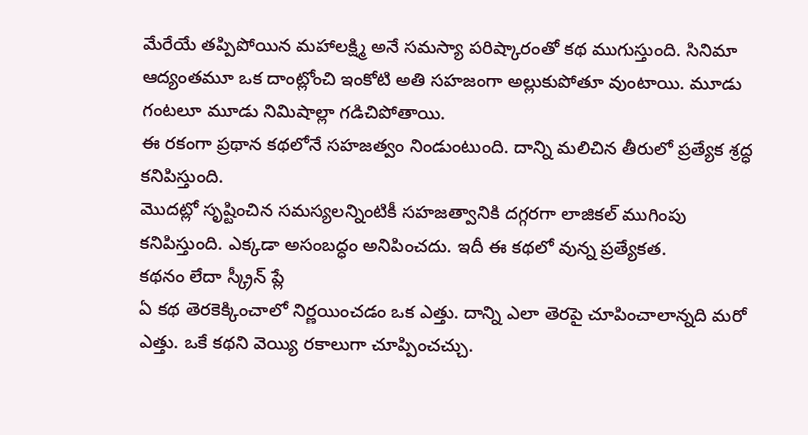మేరేయే తప్పిపోయిన మహాలక్ష్మి అనే సమస్యా పరిష్కారంతో కథ ముగుస్తుంది. సినిమా ఆద్యంతమూ ఒక దాంట్లోంచి ఇంకోటి అతి సహజంగా అల్లుకుపోతూ వుంటాయి. మూడు గంటలూ మూడు నిమిషాల్లా గడిచిపోతాయి.
ఈ రకంగా ప్రథాన కథలోనే సహజత్వం నిండుంటుంది. దాన్ని మలిచిన తీరులో ప్రత్యేక శ్రద్ధ కనిపిస్తుంది.
మొదట్లో సృష్టించిన సమస్యలన్నింటికీ సహజత్వానికి దగ్గరగా లాజికల్ ముగింపు కనిపిస్తుంది. ఎక్కడా అసంబద్ధం అనిపించదు. ఇదీ ఈ కథలో వున్న ప్రత్యేకత.
కథనం లేదా స్క్రీన్ ప్లే
ఏ కథ తెరకెక్కించాలో నిర్ణయించడం ఒక ఎత్తు. దాన్ని ఎలా తెరపై చూపించాలాన్నది మరో ఎత్తు. ఒకే కథని వెయ్యి రకాలుగా చూప్పించచ్చు.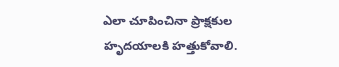ఎలా చూపించినా ప్రాక్షకుల హృదయాలకి హత్తుకోవాలి.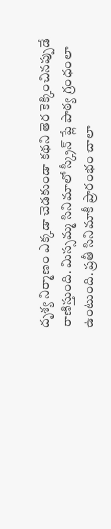దృశ్య నిర్మాణం ఎక్కడా చెడకుండా కథని తెర కెక్కించినప్పుడే రాణిస్తుంది. మిస్సమ్మ సినిమాలో స్క్రీన్ ప్లే పాఠ్య గ్రంధంలా ఉంటుంది. ప్రతీ సినిమాకీ ప్రారంభం చాలా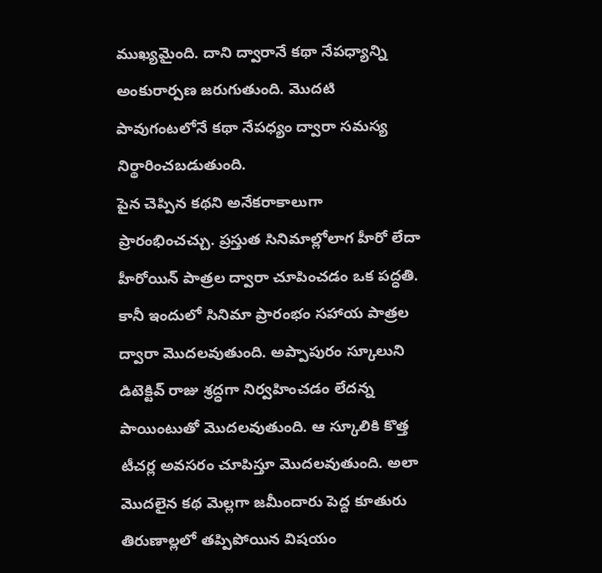ముఖ్యమైంది. దాని ద్వారానే కథా నేపధ్యాన్ని అంకురార్పణ జరుగుతుంది. మొదటి పావుగంటలోనే కథా నేపధ్యం ద్వారా సమస్య నిర్థారించబడుతుంది.
పైన చెప్పిన కథని అనేకరాకాలుగా ప్రారంభించచ్చు. ప్రస్తుత సినిమాల్లోలాగ హీరో లేదా హీరోయిన్ పాత్రల ద్వారా చూపించడం ఒక పద్ధతి. కానీ ఇందులో సినిమా ప్రారంభం సహాయ పాత్రల ద్వారా మొదలవుతుంది. అప్పాపురం స్కూలుని డిటెక్టివ్ రాజు శ్రద్ధగా నిర్వహించడం లేదన్న పాయింటుతో మొదలవుతుంది. ఆ స్కూలికి కొత్త టీచర్ల అవసరం చూపిస్తూ మొదలవుతుంది. అలా మొదలైన కథ మెల్లగా జమీందారు పెద్ద కూతురు తిరుణాల్లలో తప్పిపోయిన విషయం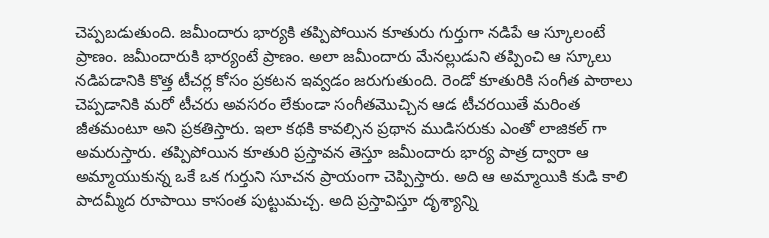చెప్పబడుతుంది. జమీందారు భార్యకి తప్పిపోయిన కూతురు గుర్తుగా నడిపే ఆ స్కూలంటే ప్రాణం. జమీందారుకి భార్యంటే ప్రాణం. అలా జమీందారు మేనల్లుడుని తప్పించి ఆ స్కూలు నడిపడానికి కొత్త టీచర్ల కోసం ప్రకటన ఇవ్వడం జరుగుతుంది. రెండో కూతురికి సంగీత పాఠాలు చెప్పడానికి మరో టీచరు అవసరం లేకుండా సంగీతమొచ్చిన ఆడ టీచరయితే మరింత జీతమంటూ అని ప్రకతిస్తారు. ఇలా కథకి కావల్సిన ప్రథాన ముడిసరుకు ఎంతో లాజికల్ గా అమరుస్తారు. తప్పిపోయిన కూతురి ప్రస్తావన తెస్తూ జమీందారు భార్య పాత్ర ద్వారా ఆ అమ్మాయుకున్న ఒకే ఒక గుర్తుని సూచన ప్రాయంగా చెప్పిస్తారు. అది ఆ అమ్మాయికి కుడి కాలి పాదమ్మీద రూపాయి కాసంత పుట్టుమచ్చ. అది ప్రస్తావిస్తూ దృశ్యాన్ని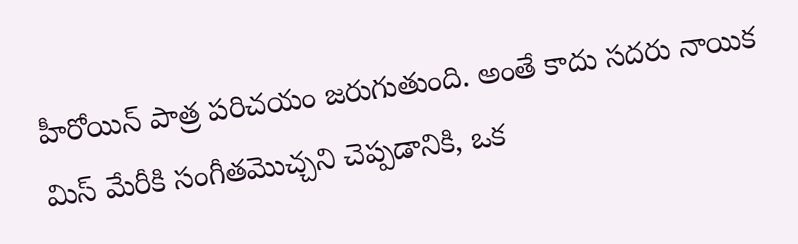హీరోయిన్ పాత్ర పరిచయం జరుగుతుంది. అంతే కాదు సదరు నాయిక మిస్ మేరీకి సంగీతమొచ్చని చెప్పడానికి, ఒక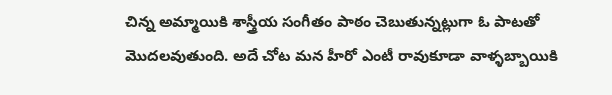చిన్న అమ్మాయికి శాస్త్రీయ సంగీతం పాఠం చెబుతున్నట్లుగా ఓ పాటతో మొదలవుతుంది. అదే చోట మన హీరో ఎంటీ రావుకూడా వాళ్ళబ్బాయికి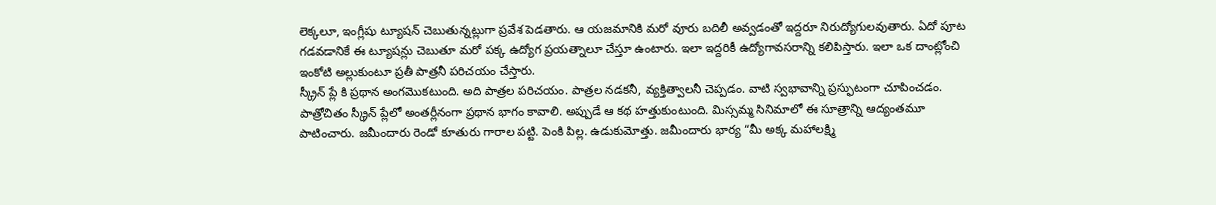లెక్కలూ, ఇంగ్లీషు ట్యూషన్ చెబుతున్నట్లుగా ప్రవేశ పెడతారు. ఆ యజమానికి మరో వూరు బదిలీ అవ్వడంతో ఇద్దరూ నిరుద్యోగులవుతారు. ఏదో పూట గడవడానికే ఈ ట్యూషన్లు చెబుతూ మరో పక్క ఉద్యోగ ప్రయత్నాలూ చేస్తూ ఉంటారు. ఇలా ఇద్దరికీ ఉద్యోగావసరాన్ని కలిపిస్తారు. ఇలా ఒక దాంట్లోంచి ఇంకోటి అల్లుకుంటూ ప్రతీ పాత్రనీ పరిచయం చేస్తారు.
స్క్రీన్ ప్లే కి ప్రథాన అంగమొకటుంది. అది పాత్రల పరిచయం. పాత్రల నడకనీ, వ్యక్తిత్వాలనీ చెప్పడం. వాటి స్వభావాన్ని ప్రస్ఫుటంగా చూపించడం. పాత్రోచితం స్క్రీన్ ప్లేలో అంతర్లీనంగా ప్రథాన భాగం కావాలి. అప్పుడే ఆ కథ హత్తుకుంటుంది. మిస్సమ్మ సినిమాలో ఈ సూత్రాన్ని ఆద్యంతమూ పాటించారు. జమీందారు రెండో కూతురు గారాల పట్టి. పెంకి పిల్ల. ఉడుకుమోత్తు. జమీందారు భార్య “మీ అక్క మహాలక్ష్మి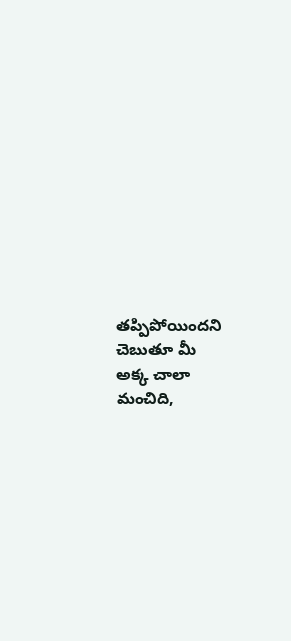తప్పిపోయిందని చెబుతూ మీ అక్క చాలా మంచిది,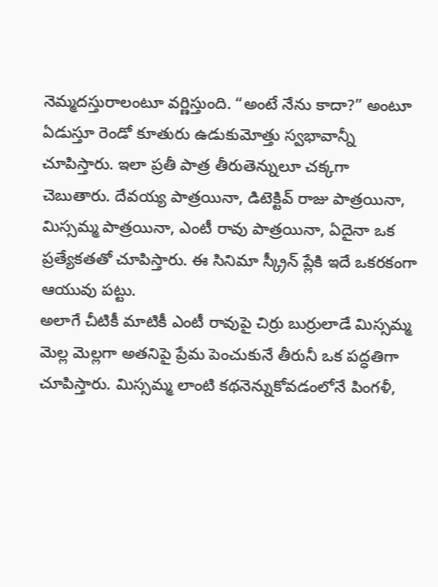నెమ్మదస్తురాలంటూ వర్ణిస్తుంది. “అంటే నేను కాదా?” అంటూ ఏడుస్తూ రెండో కూతురు ఉడుకుమోత్తు స్వభావాన్నీ చూపిస్తారు. ఇలా ప్రతీ పాత్ర తీరుతెన్నులూ చక్కగా చెబుతారు. దేవయ్య పాత్రయినా, డిటెక్టివ్ రాజు పాత్రయినా, మిస్సమ్మ పాత్రయినా, ఎంటీ రావు పాత్రయినా, ఏదైనా ఒక ప్రత్యేకతతో చూపిస్తారు. ఈ సినిమా స్క్రీన్ ప్లేకి ఇదే ఒకరకంగా ఆయువు పట్టు.
అలాగే చీటికీ మాటికీ ఎంటీ రావుపై చిర్రు బుర్రులాడే మిస్సమ్మ మెల్ల మెల్లగా అతనిపై ప్రేమ పెంచుకునే తీరునీ ఒక పద్ధతిగా చూపిస్తారు. మిస్సమ్మ లాంటి కథనెన్నుకోవడంలోనే పింగళీ,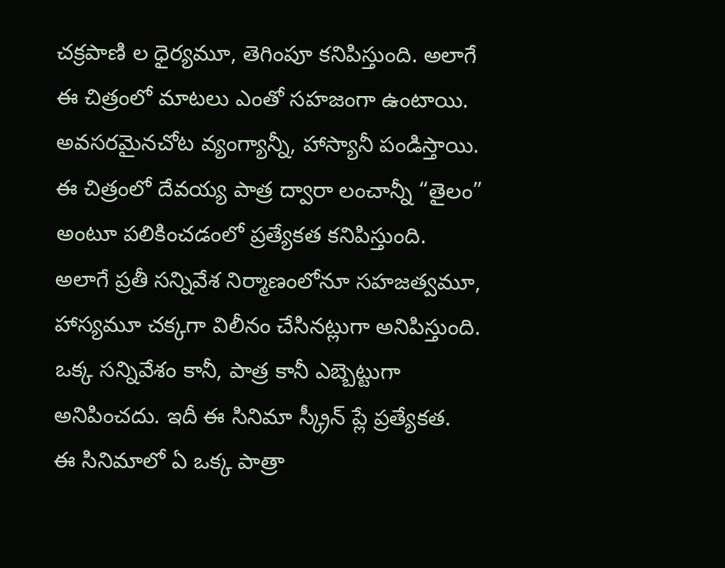చక్రపాణి ల ధైర్యమూ, తెగింపూ కనిపిస్తుంది. అలాగే ఈ చిత్రంలో మాటలు ఎంతో సహజంగా ఉంటాయి. అవసరమైనచోట వ్యంగ్యాన్నీ, హాస్యానీ పండిస్తాయి. ఈ చిత్రంలో దేవయ్య పాత్ర ద్వారా లంచాన్నీ “తైలం” అంటూ పలికించడంలో ప్రత్యేకత కనిపిస్తుంది. అలాగే ప్రతీ సన్నివేశ నిర్మాణంలోనూ సహజత్వమూ, హాస్యమూ చక్కగా విలీనం చేసినట్లుగా అనిపిస్తుంది. ఒక్క సన్నివేశం కానీ, పాత్ర కానీ ఎబ్బెట్టుగా అనిపించదు. ఇదీ ఈ సినిమా స్క్రీన్ ప్లే ప్రత్యేకత.
ఈ సినిమాలో ఏ ఒక్క పాత్రా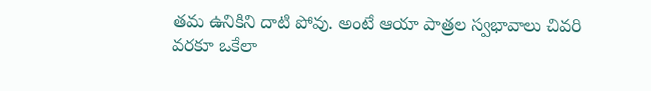తమ ఉనికిని దాటి పోవు. అంటే ఆయా పాత్రల స్వభావాలు చివరి వరకూ ఒకేలా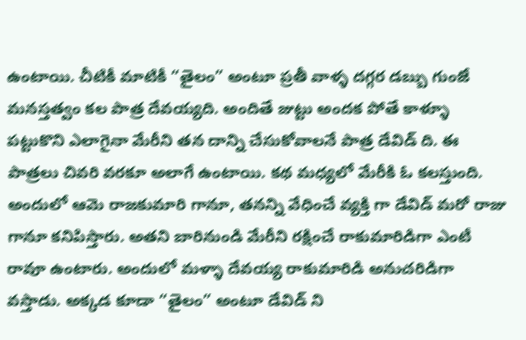ఉంటాయి. చీటికీ మాటికీ “తైలం” అంటూ ప్రతీ వాళ్ళ దగ్గర డబ్బు గుంజే మనస్తత్వం కల పాత్ర దేవయ్యది. అందితే జుట్టు అందక పోతే కాళ్ళూ పట్టుకొని ఎలాగైనా మేరీని తన దాన్ని చేసుకోవాలనే పాత్ర డేవిడ్ ది. ఈ పాత్రలు చివరి వరకూ అలాగే ఉంటాయి. కథ మధ్యలో మేరీకి ఓ కలస్తుంది. అందులో ఆమె రాజకుమారి గానూ, తనన్ని వేధించే వ్యక్తి గా డేవిడ్ మరో రాజు గానూ కనిపిస్తారు. అతని బారినుండి మేరీని రక్షించే రాకుమారిడిగా ఎంటీ రావూ ఉంటారు. అందులో మళ్ళా దేవయ్య రాకుమారిడి అనుచరిడిగా వస్తాడు. అక్కడ కూడా “తైలం” అంటూ డేవిడ్ ని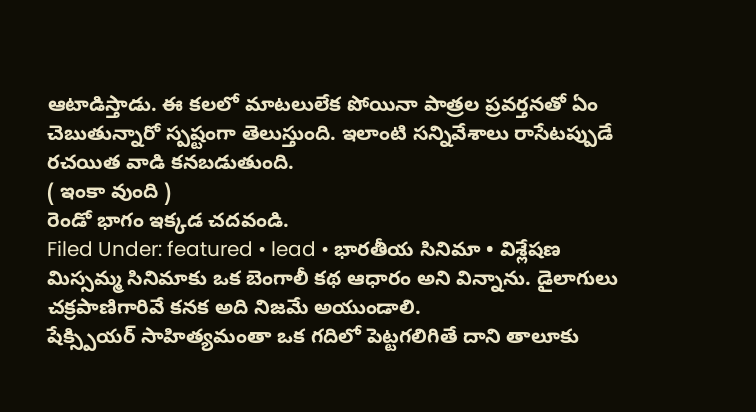ఆటాడిస్తాడు. ఈ కలలో మాటలులేక పోయినా పాత్రల ప్రవర్తనతో ఏం చెబుతున్నారో స్పష్టంగా తెలుస్తుంది. ఇలాంటి సన్నివేశాలు రాసేటప్పుడే రచయిత వాడి కనబడుతుంది.
( ఇంకా వుంది )
రెండో భాగం ఇక్కడ చదవండి.
Filed Under: featured • lead • భారతీయ సినిమా • విశ్లేషణ
మిస్సమ్మ సినిమాకు ఒక బెంగాలీ కథ ఆధారం అని విన్నాను. డైలాగులు చక్రపాణిగారివే కనక అది నిజమే అయుండాలి.
షేక్స్పియర్ సాహిత్యమంతా ఒక గదిలో పెట్టగలిగితే దాని తాలూకు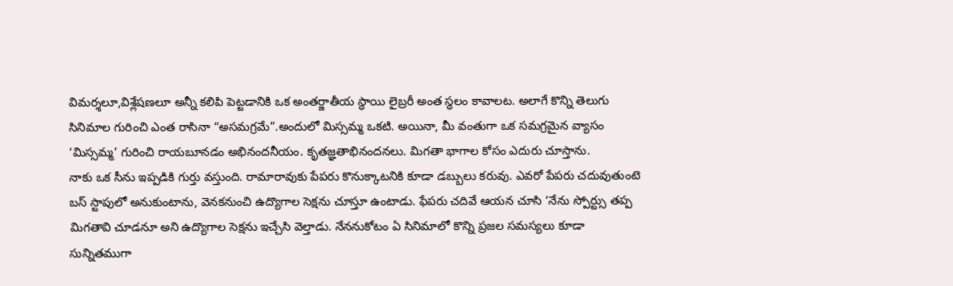విమర్శలూ,విశ్లేషణలూ అన్నీ కలిపి పెట్టడానికి ఒక అంతర్జాతీయ స్థాయి లైబ్రరీ అంత స్థలం కావాలట. అలాగే కొన్ని తెలుగు సినిమాల గురించి ఎంత రాసినా “అసమగ్రమే”.అందులో మిస్సమ్మ ఒకటి. అయినా, మీ వంతుగా ఒక సమగ్రమైన వ్యాసం ‘మిస్సమ్మ’ గురించి రాయబూనడం అభినందనీయం. కృతజ్ఞతాభినందనలు. మిగతా భాగాల కోసం ఎదురు చూస్తాను.
నాకు ఒక సీను ఇప్పడికి గుర్తు వస్తుంది. రామారావుకు పేపరు కొనుక్కాటనికి కూడా డబ్బులు కరువు. ఎవరో పేపరు చదువుతుంటె బస్ స్టాపులో అనుకుంటాను, వెనకనుంచి ఉద్యొగాల సెక్షను చూస్తూ ఉంటాడు. ఫేపరు చదివే ఆయన చూసి ‘నేను స్పోర్ట్సు తప్ప మిగతావి చూడనూ అని ఉద్యొగాల సెక్షను ఇచ్చేసి వెల్తాడు. నేననుకోటం ఏ సినిమాలో కొన్ని ప్రజల సమస్యలు కూడా సున్నితముగా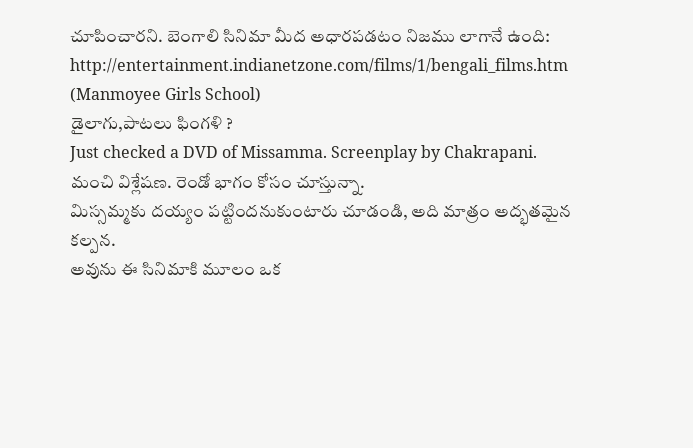చూపించారని. బెంగాలి సినిమా మీద అధారపడటం నిజము లాగానే ఉంది:
http://entertainment.indianetzone.com/films/1/bengali_films.htm
(Manmoyee Girls School)
డైలాగు,పాటలు ఫింగళి ?
Just checked a DVD of Missamma. Screenplay by Chakrapani.
మంచి విశ్లేషణ. రెండో భాగం కోసం చూస్తున్నా.
మిస్సమ్మకు దయ్యం పట్టిందనుకుంటారు చూడండి, అది మాత్రం అద్భతమైన కల్పన.
అవును ఈ సినిమాకి మూలం ఒక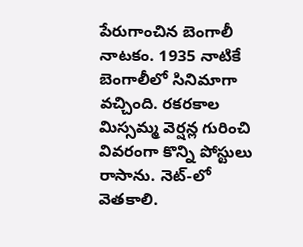పేరుగాంచిన బెంగాలీ నాటకం. 1935 నాటికే బెంగాలీలో సినిమాగా వచ్చింది. రకరకాల మిస్సమ్మ వెర్షన్ల గురించి వివరంగా కొన్ని పోస్టులు రాసాను. నెట్-లో వెతకాలి.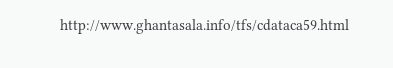http://www.ghantasala.info/tfs/cdataca59.html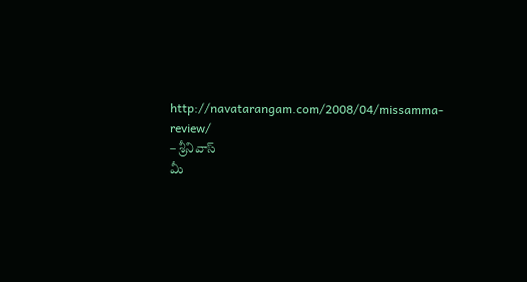http://navatarangam.com/2008/04/missamma-review/
– శ్రీనివాస్
మీ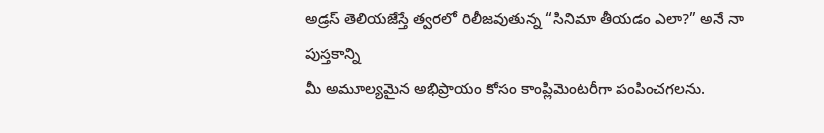అడ్రస్ తెలియజేస్తే త్వరలో రిలీజవుతున్న “సినిమా తీయడం ఎలా?” అనే నా పుస్తకాన్ని
మీ అమూల్యమైన అభిప్రాయం కోసం కాంప్లిమెంటరీగా పంపించగలను.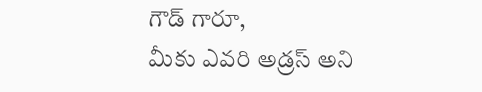గౌడ్ గారూ,
మీకు ఎవరి అడ్రస్ అని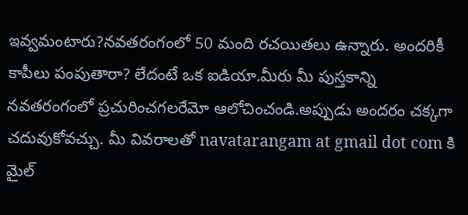ఇవ్వమంటారు?నవతరంగంలో 50 మంది రచయితలు ఉన్నారు. అందరికీ కాపీలు పంపుతారా? లేదంటే ఒక ఐడియా.మీరు మీ పుస్తకాన్ని నవతరంగంలో ప్రచురించగలరేమో ఆలోచించండి.అప్పుడు అందరం చక్కగా చదువుకోవచ్చు. మీ వివరాలతో navatarangam at gmail dot com కి మైల్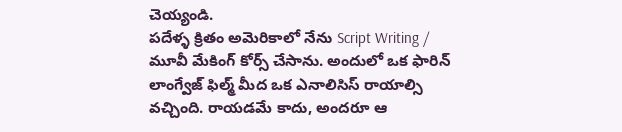చెయ్యండి.
పదేళ్ళ క్రితం అమెరికాలో నేను Script Writing / మూవీ మేకింగ్ కోర్స్ చేసాను. అందులో ఒక ఫారిన్ లాంగ్వేజ్ ఫిల్మ్ మీద ఒక ఎనాలిసిస్ రాయాల్సి వచ్చింది. రాయడమే కాదు, అందరూ ఆ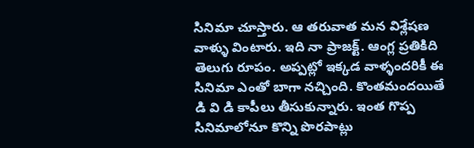సినిమా చూస్తారు. ఆ తరువాత మన విశ్లేషణ వాళ్ళు వింటారు. ఇది నా ప్రాజక్ట్. ఆంగ్ల ప్రతికిది తెలుగు రూపం. అప్పట్లో ఇక్కడ వాళ్ళందరికీ ఈ సినిమా ఎంతో బాగా నచ్చింది. కొంతమందయితే డి వి డి కాపీలు తీసుకున్నారు. ఇంత గొప్ప సినిమాలోనూ కొన్ని పొరపాట్లు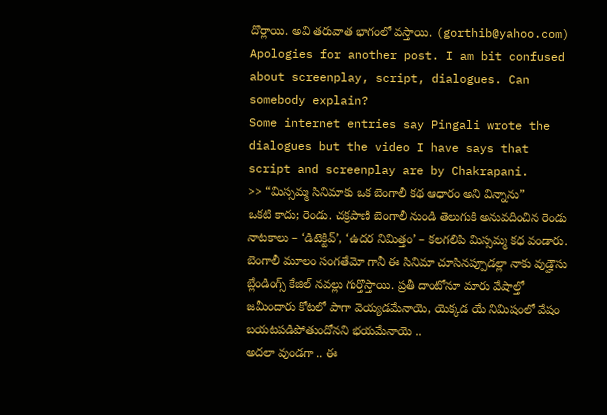దొర్లాయి. అవి తరువాత భాగంలో వస్తాయి. (gorthib@yahoo.com)
Apologies for another post. I am bit confused about screenplay, script, dialogues. Can somebody explain?
Some internet entries say Pingali wrote the dialogues but the video I have says that script and screenplay are by Chakrapani.
>> “మిస్సమ్మ సినిమాకు ఒక బెంగాలీ కథ ఆధారం అని విన్నాను”
ఒకటి కాదు; రెండు. చక్రపాణి బెంగాలీ నుండి తెలుగుకి అనువదించిన రెండు నాటకాలు – ‘డిటెక్టివ్’, ‘ఉదర నిమిత్తం’ – కలగలిపి మిస్సమ్మ కధ వండారు.
బెంగాలీ మూలం సంగతేమో గానీ ఈ సినిమా చూసినప్పూడల్లా నాకు వుడ్హౌసు బ్లేండింగ్స్ కేజిల్ నవల్లు గుర్తొస్తాయి. ప్రతీ దాంటోనూ మారు వేషాల్తో జమీందారు కోటలో పాగా వెయ్యడమేనాయె, యెక్కడ యే నిమిషంలో వేషం బయటపడిపోతుందోనని భయమేనాయె ..
అదలా వుండగా .. ఈ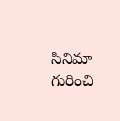సినిమా గురించి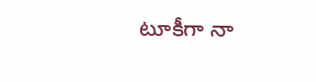టూకీగా నా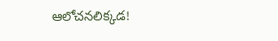ఆలోచనలిక్కడ!